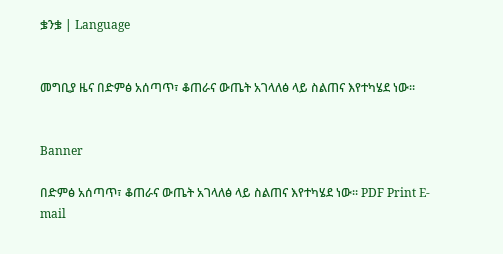ቌንቌ | Language


መግቢያ ዜና በድምፅ አሰጣጥ፣ ቆጠራና ውጤት አገላለፅ ላይ ስልጠና እየተካሄደ ነው።


Banner

በድምፅ አሰጣጥ፣ ቆጠራና ውጤት አገላለፅ ላይ ስልጠና እየተካሄደ ነው። PDF Print E-mail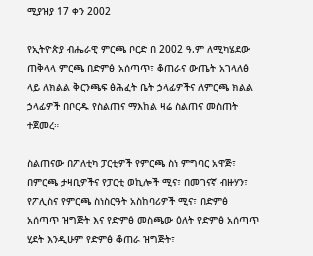ሚያዝያ 17 ቀን 2002

የኢትዮጵያ ብሔራዊ ምርጫ ቦርድ በ 2002 ዓ.ም ለሚካሄደው ጠቅላላ ምርጫ በድምፅ አሰጣጥ፣ ቆጠራና ውጤት አገላለፅ ላይ ለክልል ቅርንጫፍ ፅሕፈት ቤት ኃላፊዎችና ለምርጫ ክልል ኃላፊዎች በቦርዱ የስልጠና ማእከል ዛሬ ስልጠና መስጠት ተጀመረ።

ስልጠናው በፖለቲካ ፓርቲዎች የምርጫ ስነ ምግባር አዋጅ፣ በምርጫ ታዛቢዎችና የፓርቲ ወኪሎች ሚና፣ በመገናኛ ብዙሃን፣ የፖሊስና የምርጫ ስነስርዓት አስከባሪዎች ሚና፣ በድምፅ አሰጣጥ ዝግጅት እና የድምፅ መስጫው ዕለት የድምፅ አሰጣጥ ሂደት እንዲሁም የድምፅ ቆጠራ ዝግጅት፣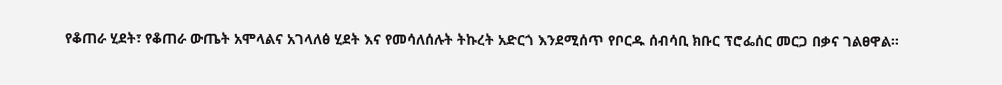የቆጠራ ሂደት፣ የቆጠራ ውጤት አሞላልና አገላለፅ ሂደት እና የመሳለሰሉት ትኩረት አድርጎ እንደሚሰጥ የቦርዱ ሰብሳቢ ክቡር ፕሮፌሰር መርጋ በቃና ገልፀዋል።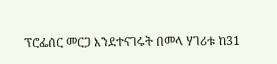ፕሮፌሰር መርጋ እንደተናገሩት በመላ ሃገሪቱ ከ31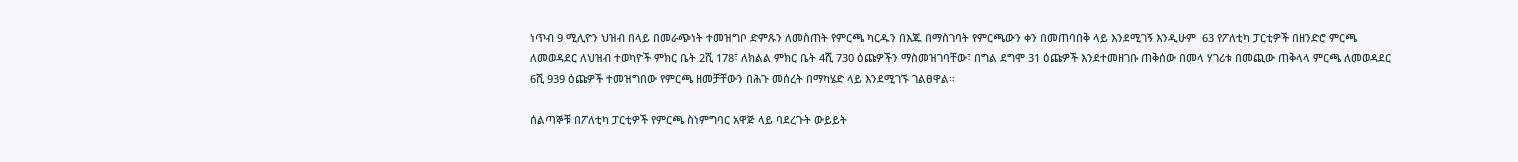ነጥብ 9 ሚሊዮን ህዝብ በላይ በመራጭነት ተመዝግቦ ድምጹን ለመስጠት የምርጫ ካርዱን በእጁ በማስገባት የምርጫውን ቀን በመጠባበቅ ላይ እንደሚገኝ እንዲሁም  63 የፖለቲካ ፓርቲዎች በዘንድሮ ምርጫ ለመወዳደር ለህዝብ ተወካዮች ምክር ቤት 2ሺ 178፣ ለክልል ምክር ቤት 4ሺ 730 ዕጩዎችን ማስመዝገባቸው፣ በግል ደግሞ 31 ዕጩዎች እንደተመዘገቡ ጠቅሰው በመላ ሃገሪቱ በመጪው ጠቅላላ ምርጫ ለመወዳደር 6ሺ 939 ዕጩዎች ተመዝግበው የምርጫ ዘመቻቸውን በሕጉ መሰረት በማካሄድ ላይ እንደሚገኙ ገልፀዋል።

ሰልጣኞቹ በፖለቲካ ፓርቲዎች የምርጫ ስነምግባር አዋጅ ላይ ባደረጉት ውይይት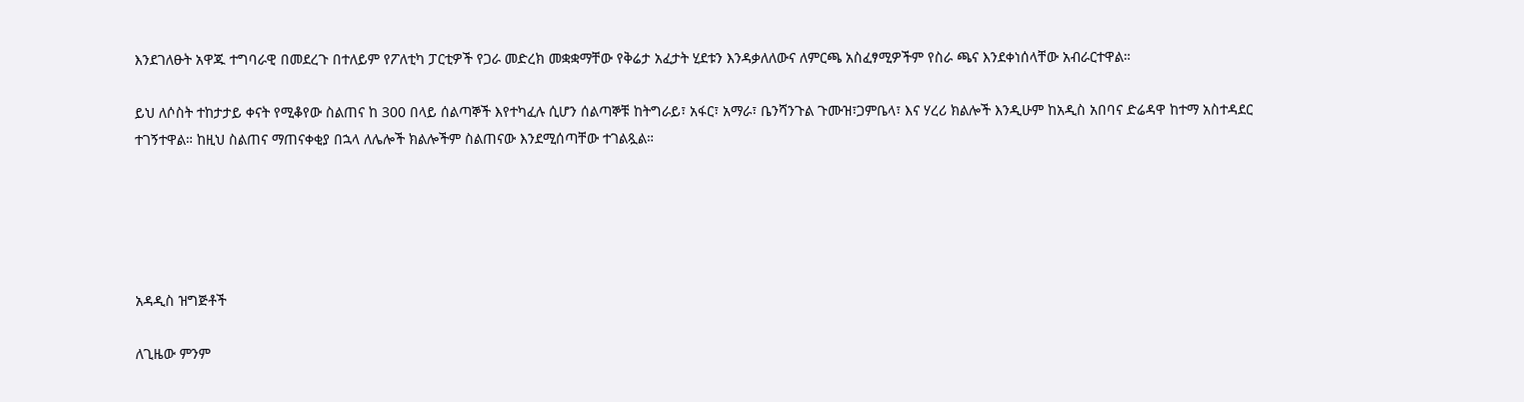እንደገለፁት አዋጁ ተግባራዊ በመደረጉ በተለይም የፖለቲካ ፓርቲዎች የጋራ መድረክ መቋቋማቸው የቅሬታ አፈታት ሂደቱን እንዳቃለለውና ለምርጫ አስፈፃሚዎችም የስራ ጫና እንደቀነሰላቸው አብራርተዋል።

ይህ ለሶስት ተከታታይ ቀናት የሚቆየው ስልጠና ከ 300 በላይ ሰልጣኞች እየተካፈሉ ሲሆን ሰልጣኞቹ ከትግራይ፣ አፋር፣ አማራ፣ ቤንሻንጉል ጉሙዝ፣ጋምቤላ፣ እና ሃረሪ ክልሎች እንዲሁም ከአዲስ አበባና ድሬዳዋ ከተማ አስተዳደር ተገኝተዋል። ከዚህ ስልጠና ማጠናቀቂያ በኋላ ለሌሎች ክልሎችም ስልጠናው እንደሚሰጣቸው ተገልጿል።





አዳዲስ ዝግጅቶች

ለጊዜው ምንም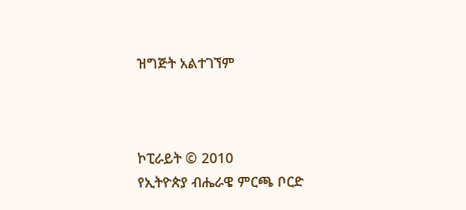ዝግጅት አልተገኘም



ኮፒራይት © 2010
የኢትዮጵያ ብሔራዌ ምርጫ ቦርድ